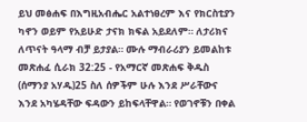ይህ መፅሐፍ በእግዚአብሔር አልተነፀረም እና የክርስቲያን ካኖን ወይም የአይሁድ ታናክ ክፍል አይደለም። ለታሪክና ለጥናት ዓላማ ብቻ ይታያል። ሙሉ ማብራሪያን ይመልከቱ መጽሐፈ ሲራክ 32:25 - የአማርኛ መጽሐፍ ቅዱስ (ሰማንያ አሃዱ)25 ስለ ሰዎችም ሁሉ እንደ ሥራቸውና እንደ አካሄዳቸው ፍዳውን ይከፍላቸዋል። የወገኖቹን በቀል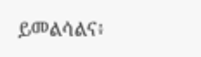ይመልሳልና፥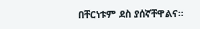በቸርነቱም ደስ ያሰኛቸዋልና።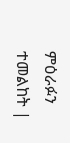ምዕራፉን ተመልከት |